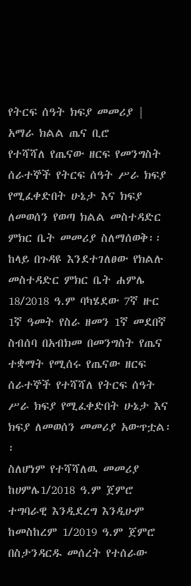የትርፍ ሰዓት ክፍያ መመሪያ |
አማራ ክልል ጤና ቢሮ
የተሻሻለ የጤናው ዘርፍ የመንግስት ሰራተኞች የትርፍ ሰዓት ሥራ ክፍያ የሚፈቀድበት ሁኔታ እና ክፍያ ለመወሰን የወጣ ክልል መስተዳድር ምክር ቤት መመሪያ ስለማሰወቅ፡፡
ከላይ በጉዳዩ እንደተገለፀው የክልሉ መስተዳድር ምክር ቤት ሐምሌ 18/2018 ዓ.ም ባካሄደው 7ኛ ዙር 1ኛ ዓመት የስራ ዘመን 1ኛ መደበኛ ስብሰባ በአብክመ በመንግስት የጤና ተቋማት የሚሰሩ የጤናው ዘርፍ ሰራተኞች የተሻሻለ የትርፍ ሰዓት ሥራ ክፍያ የሚፈቀድበት ሁኔታ እና ክፍያ ለመወሰን መመሪያ አውጥቷል፡፡
ስለሆነም የተሻሻለዉ መመሪያ ከሀምሌ1/2018 ዓ.ም ጀምሮ ተግባራዊ እንዲደረግ እንዲሁም ከመስከረም 1/2019 ዓ.ም ጀምሮ በስታንዳርዱ መሰረት የተሰራው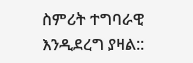ስምሪት ተግባራዊ እንዲደረግ ያዛል::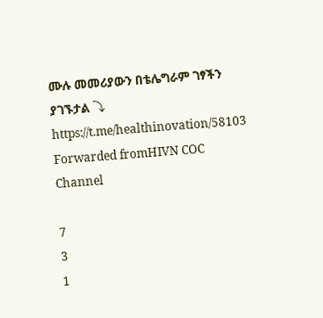ሙሉ መመሪያውን በቴሌግራም ገፃችን ያገኙታል ⤵
https://t.me/healthinovation/58103
Forwarded fromHIVN COC Channel

7
3
1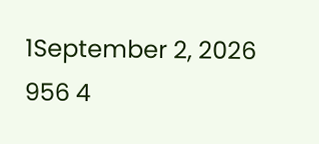1September 2, 2026 956 4